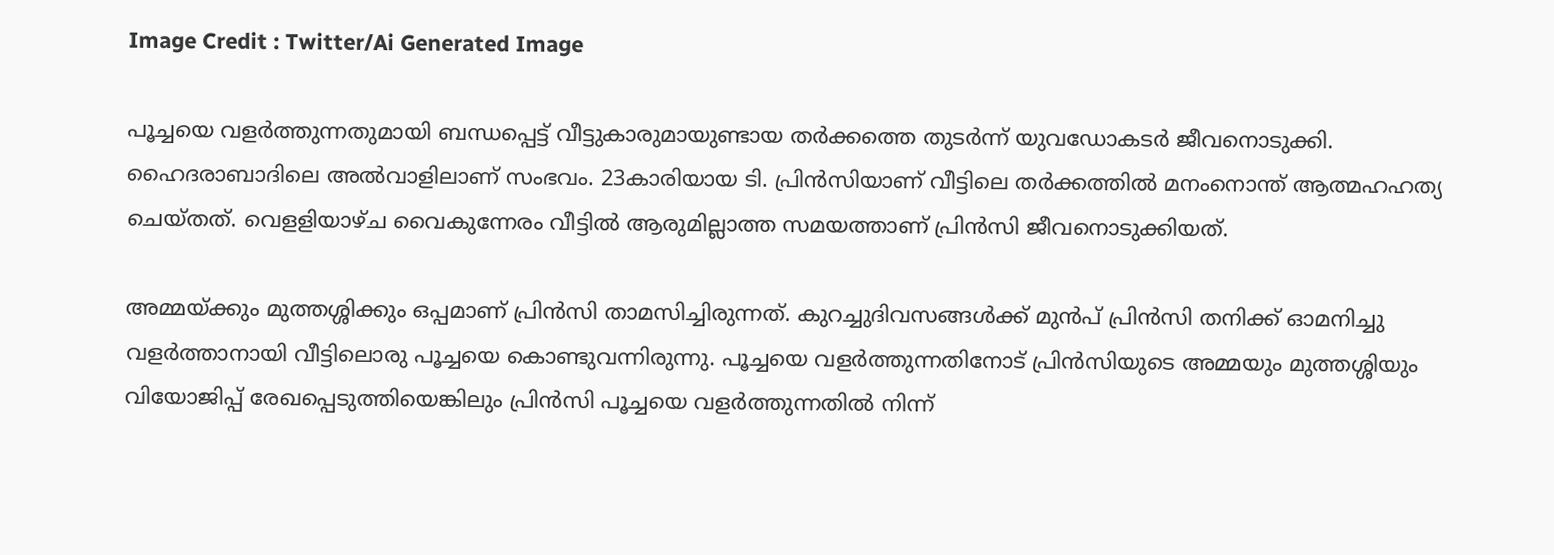Image Credit : Twitter/Ai Generated Image

പൂച്ചയെ വളര്‍ത്തുന്നതുമായി ബന്ധപ്പെട്ട് വീട്ടുകാരുമായുണ്ടായ തര്‍ക്കത്തെ തുടര്‍ന്ന് യുവഡോകടര്‍ ജീവനൊടുക്കി. ഹൈദരാബാദിലെ അല്‍വാളിലാണ് സംഭവം. 23കാരിയായ ടി. പ്രിൻസിയാണ് വീട്ടിലെ തര്‍ക്കത്തില്‍ മനംനൊന്ത് ആത്മഹഹത്യ ചെയ്തത്. വെളളിയാഴ്ച വൈകുന്നേരം വീട്ടില്‍ ആരുമില്ലാത്ത സമയത്താണ് പ്രിന്‍സി ജീവനൊടുക്കിയത്.

അമ്മയ്ക്കും മുത്തശ്ശിക്കും ഒപ്പമാണ് പ്രിന്‍സി താമസിച്ചിരുന്നത്. കുറച്ചുദിവസങ്ങള്‍ക്ക് മുന്‍പ് പ്രിന്‍സി തനിക്ക് ഓമനിച്ചു വളര്‍ത്താനായി വീട്ടിലൊരു പൂച്ചയെ കൊണ്ടുവന്നിരുന്നു. പൂച്ചയെ വളര്‍ത്തുന്നതിനോട് പ്രിന്‍സിയുടെ അമ്മയും മുത്തശ്ശിയും വിയോജിപ്പ് രേഖപ്പെടുത്തിയെങ്കിലും പ്രിന്‍സി പൂച്ചയെ വളര്‍ത്തുന്നതില്‍ നിന്ന്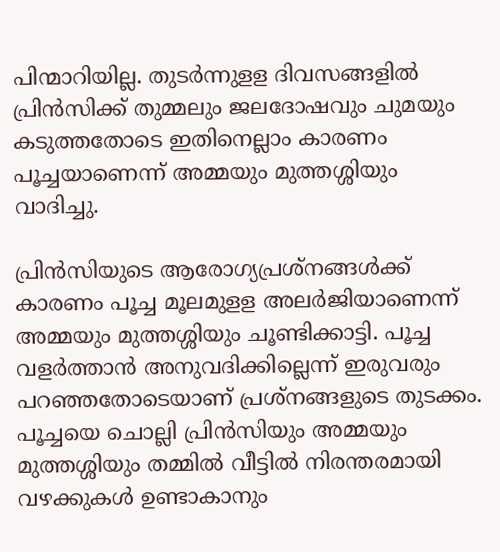പിന്മാറിയില്ല. തുടര്‍ന്നുളള ദിവസങ്ങളില്‍ പ്രിന്‍സിക്ക് തുമ്മലും ജലദോഷവും ചുമയും കടുത്തതോടെ ഇതിനെല്ലാം കാരണം പൂച്ചയാണെന്ന് അമ്മയും മുത്തശ്ശിയും വാദിച്ചു.

പ്രിന്‍സിയുടെ ആരോഗ്യപ്രശ്നങ്ങള്‍ക്ക് കാരണം പൂച്ച മൂലമുളള അലര്‍ജിയാണെന്ന് അമ്മയും മുത്തശ്ശിയും ചൂണ്ടിക്കാട്ടി. പൂച്ച വളര്‍ത്താന്‍ അനുവദിക്കില്ലെന്ന് ഇരുവരും പറഞ്ഞതോടെയാണ് പ്രശ്നങ്ങളുടെ തുടക്കം. പൂച്ചയെ ചൊല്ലി പ്രിൻസിയും അമ്മയും മുത്തശ്ശിയും തമ്മിൽ വീട്ടിൽ നിരന്തരമായി വഴക്കുകൾ ഉണ്ടാകാനും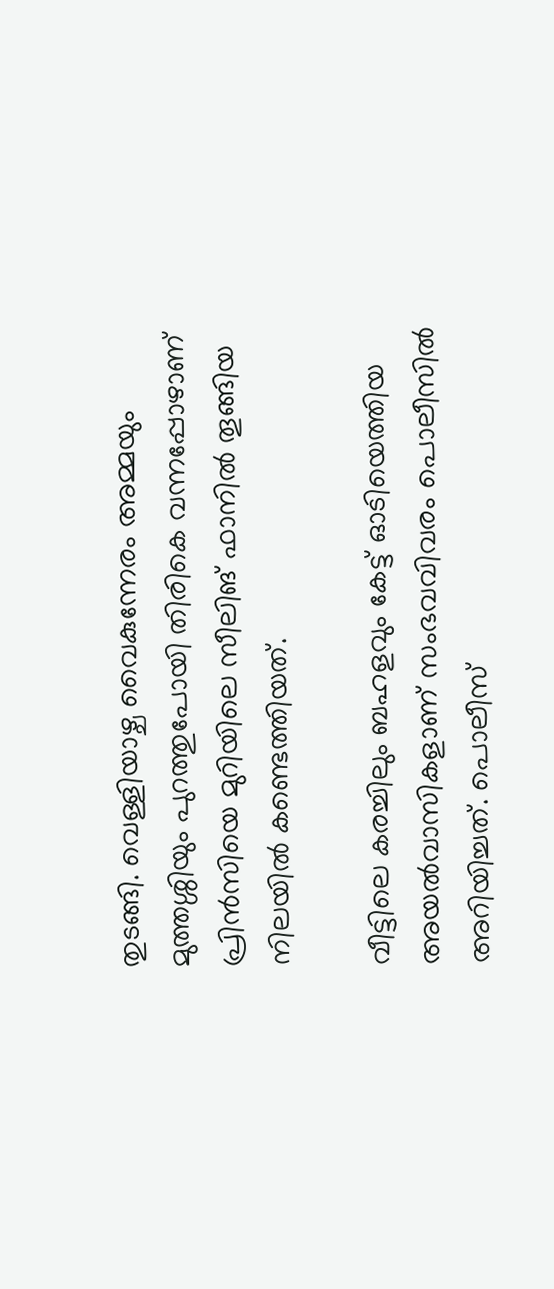തുടങ്ങി. വെള്ളിയാഴ്ച വൈകുന്നേരം അമ്മയും മുത്തശ്ശിയും പുറത്തുപോയി തിരികെ വന്നപ്പോഴാണ് പ്രിൻസിയെ മുറിയിലെ സീലിങ് ഫാനിൽ തൂങ്ങിയ നിലയിൽ കണ്ടെത്തിയത്.

വീട്ടിലെ കരച്ചിലും ബഹളവും കേട്ട് ഓടിയെത്തിയ അയല്‍വാസികളാണ് സംഭവവിവരം പൊലീസില്‍ അറിയിച്ചത്. പൊലീസ്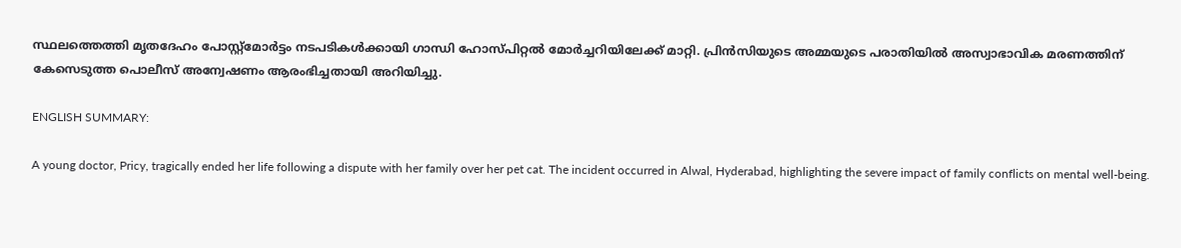സ്ഥലത്തെത്തി മൃതദേഹം പോസ്റ്റ്‌മോർട്ടം നടപടികൾക്കായി ഗാന്ധി ഹോസ്പിറ്റൽ മോർച്ചറിയിലേക്ക് മാറ്റി. പ്രിന്‍സിയുടെ അമ്മയുടെ പരാതിയില്‍ അസ്വാഭാവിക മരണത്തിന് കേസെടുത്ത പൊലീസ് അന്വേഷണം ആരംഭിച്ചതായി അറിയിച്ചു.

ENGLISH SUMMARY:

A young doctor, Pricy, tragically ended her life following a dispute with her family over her pet cat. The incident occurred in Alwal, Hyderabad, highlighting the severe impact of family conflicts on mental well-being.